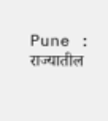Pune : राज्यातील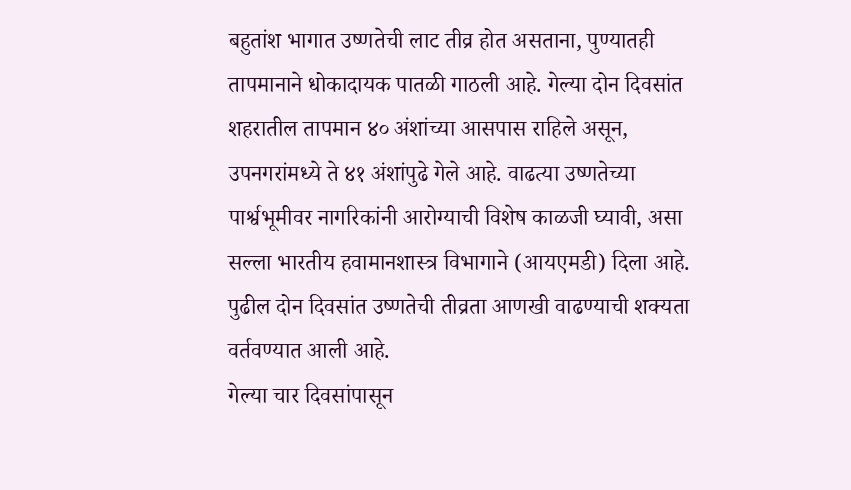बहुतांश भागात उष्णतेची लाट तीव्र होत असताना, पुण्यातही तापमानाने धोकादायक पातळी गाठली आहे. गेल्या दोन दिवसांत शहरातील तापमान ४० अंशांच्या आसपास राहिले असून, उपनगरांमध्ये ते ४१ अंशांपुढे गेले आहे. वाढत्या उष्णतेच्या पार्श्वभूमीवर नागरिकांनी आरोग्याची विशेष काळजी घ्यावी, असा सल्ला भारतीय हवामानशास्त्र विभागाने (आयएमडी) दिला आहे. पुढील दोन दिवसांत उष्णतेची तीव्रता आणखी वाढण्याची शक्यता वर्तवण्यात आली आहे.
गेल्या चार दिवसांपासून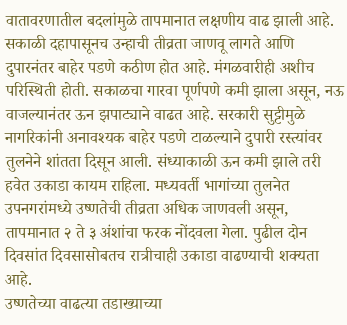वातावरणातील बदलांमुळे तापमानात लक्षणीय वाढ झाली आहे. सकाळी दहापासूनच उन्हाची तीव्रता जाणवू लागते आणि दुपारनंतर बाहेर पडणे कठीण होत आहे. मंगळवारीही अशीच परिस्थिती होती. सकाळचा गारवा पूर्णपणे कमी झाला असून, नऊ वाजल्यानंतर ऊन झपाट्याने वाढत आहे. सरकारी सुट्टीमुळे नागरिकांनी अनावश्यक बाहेर पडणे टाळल्याने दुपारी रस्त्यांवर तुलनेने शांतता दिसून आली. संध्याकाळी ऊन कमी झाले तरी हवेत उकाडा कायम राहिला. मध्यवर्ती भागांच्या तुलनेत उपनगरांमध्ये उष्णतेची तीव्रता अधिक जाणवली असून, तापमानात २ ते ३ अंशांचा फरक नोंदवला गेला. पुढील दोन दिवसांत दिवसासोबतच रात्रीचाही उकाडा वाढण्याची शक्यता आहे.
उष्णतेच्या वाढत्या तडाख्याच्या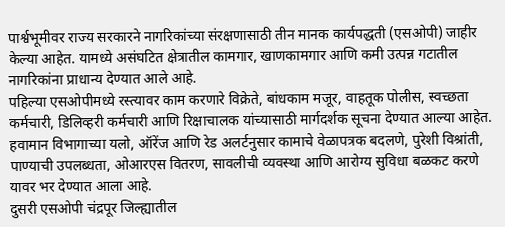पार्श्वभूमीवर राज्य सरकारने नागरिकांच्या संरक्षणासाठी तीन मानक कार्यपद्धती (एसओपी) जाहीर केल्या आहेत. यामध्ये असंघटित क्षेत्रातील कामगार, खाणकामगार आणि कमी उत्पन्न गटातील नागरिकांना प्राधान्य देण्यात आले आहे.
पहिल्या एसओपीमध्ये रस्त्यावर काम करणारे विक्रेते, बांधकाम मजूर, वाहतूक पोलीस, स्वच्छता कर्मचारी, डिलिव्हरी कर्मचारी आणि रिक्षाचालक यांच्यासाठी मार्गदर्शक सूचना देण्यात आल्या आहेत. हवामान विभागाच्या यलो, ऑरेंज आणि रेड अलर्टनुसार कामाचे वेळापत्रक बदलणे, पुरेशी विश्रांती, पाण्याची उपलब्धता, ओआरएस वितरण, सावलीची व्यवस्था आणि आरोग्य सुविधा बळकट करणे यावर भर देण्यात आला आहे.
दुसरी एसओपी चंद्रपूर जिल्ह्यातील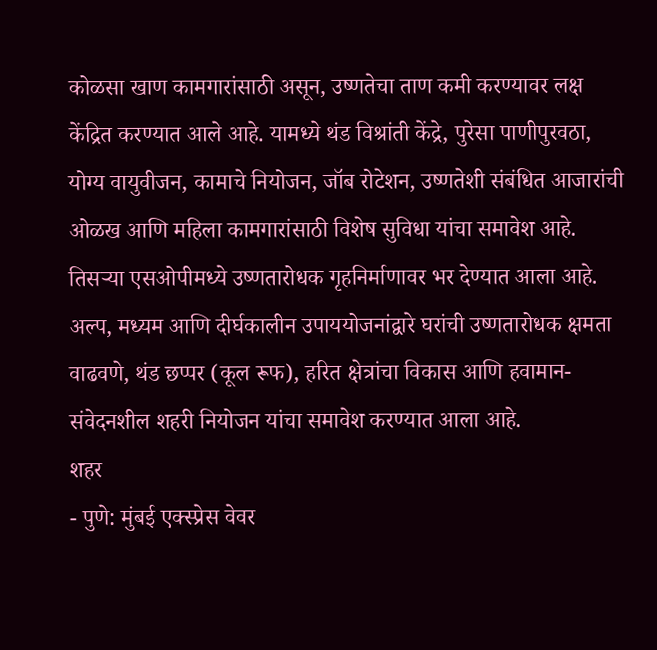कोळसा खाण कामगारांसाठी असून, उष्णतेचा ताण कमी करण्यावर लक्ष केंद्रित करण्यात आले आहे. यामध्ये थंड विश्रांती केंद्रे, पुरेसा पाणीपुरवठा, योग्य वायुवीजन, कामाचे नियोजन, जॉब रोटेशन, उष्णतेशी संबंधित आजारांची ओळख आणि महिला कामगारांसाठी विशेष सुविधा यांचा समावेश आहे.
तिसऱ्या एसओपीमध्ये उष्णतारोधक गृहनिर्माणावर भर देण्यात आला आहे. अल्प, मध्यम आणि दीर्घकालीन उपाययोजनांद्वारे घरांची उष्णतारोधक क्षमता वाढवणे, थंड छप्पर (कूल रूफ), हरित क्षेत्रांचा विकास आणि हवामान-संवेदनशील शहरी नियोजन यांचा समावेश करण्यात आला आहे.
शहर
- पुणे: मुंबई एक्स्प्रेस वेवर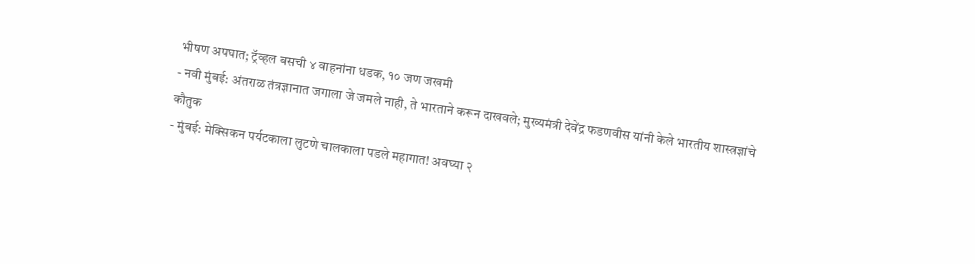भीषण अपघात; ट्रॅव्हल बसची ४ वाहनांना धडक, १० जण जखमी
- नवी मुंबई: अंतराळ तंत्रज्ञानात जगाला जे जमले नाही, ते भारताने करून दाखवले; मुख्यमंत्री देवेंद्र फडणवीस यांनी केले भारतीय शास्त्रज्ञांचे कौतुक
- मुंबई: मेक्सिकन पर्यटकाला लुटणे चालकाला पडले महागात! अवघ्या २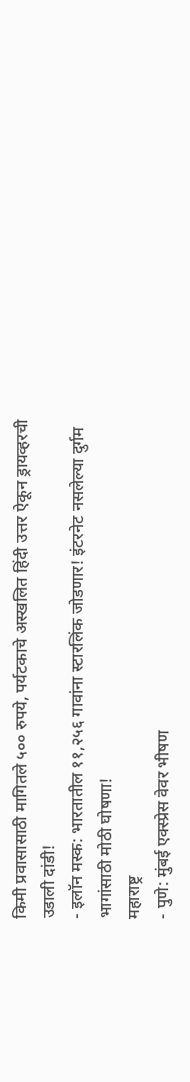किमी प्रवासासाठी मागितले ५०० रुपये, पर्यटकाचे अस्खलित हिंदी उत्तर ऐकून ड्रायव्हरची उडाली दांडी!
- इलॉन मस्क: भारतातील ११,२५६ गावांना स्टारलिंक जोडणार! इंटरनेट नसलेल्या दुर्गम भागांसाठी मोठी घोषणा!
महाराष्ट्र
- पुणे: मुंबई एक्स्प्रेस वेवर भीषण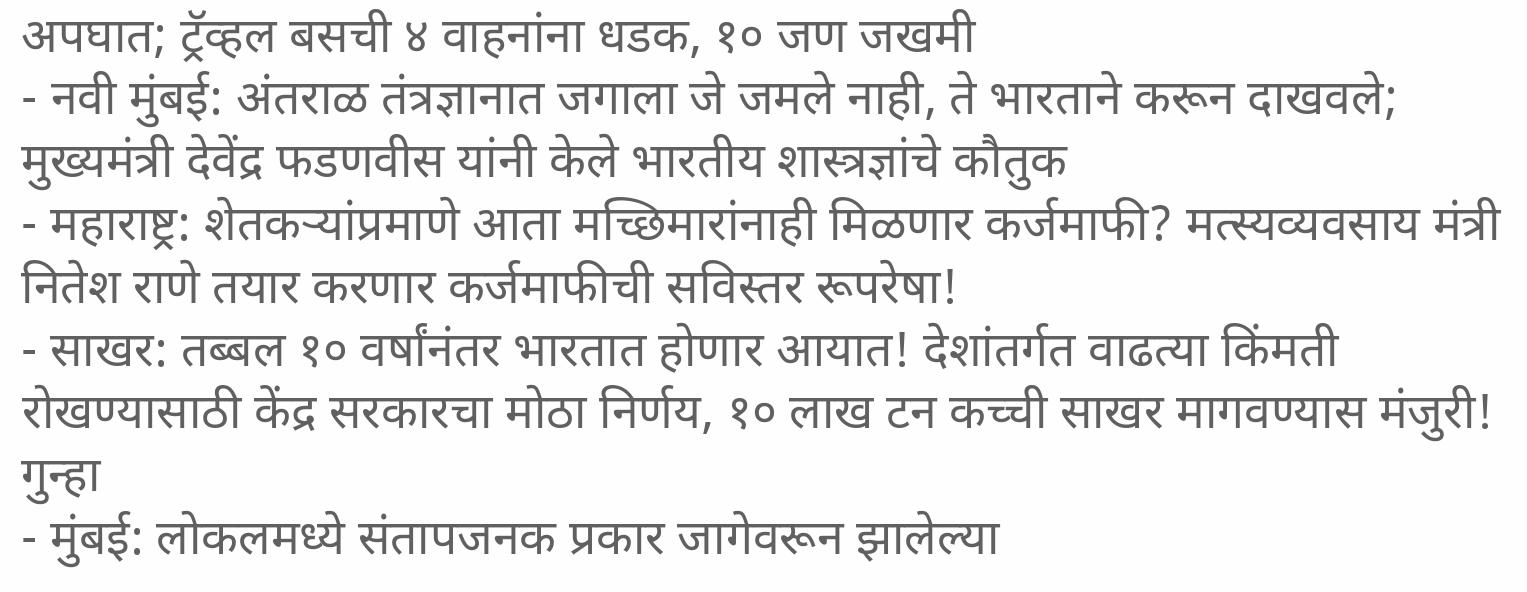अपघात; ट्रॅव्हल बसची ४ वाहनांना धडक, १० जण जखमी
- नवी मुंबई: अंतराळ तंत्रज्ञानात जगाला जे जमले नाही, ते भारताने करून दाखवले; मुख्यमंत्री देवेंद्र फडणवीस यांनी केले भारतीय शास्त्रज्ञांचे कौतुक
- महाराष्ट्र: शेतकऱ्यांप्रमाणे आता मच्छिमारांनाही मिळणार कर्जमाफी? मत्स्यव्यवसाय मंत्री नितेश राणे तयार करणार कर्जमाफीची सविस्तर रूपरेषा!
- साखर: तब्बल १० वर्षांनंतर भारतात होणार आयात! देशांतर्गत वाढत्या किंमती रोखण्यासाठी केंद्र सरकारचा मोठा निर्णय, १० लाख टन कच्ची साखर मागवण्यास मंजुरी!
गुन्हा
- मुंबई: लोकलमध्ये संतापजनक प्रकार जागेवरून झालेल्या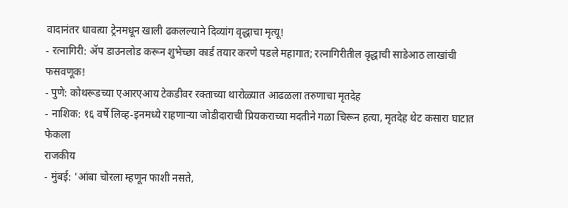वादानंतर धावत्या ट्रेनमधून खाली ढकलल्याने दिव्यांग वृद्धाचा मृत्यू!
- रत्नागिरी: ॲप डाउनलोड करून शुभेच्छा कार्ड तयार करणे पडले महागात; रत्नागिरीतील वृद्धाची साडेआठ लाखांची फसवणूक!
- पुणे: कोथरूडच्या एआरएआय टेकडीवर रक्ताच्या थारोळ्यात आढळला तरुणाचा मृतदेह
- नाशिक: १६ वर्षे लिव्ह-इनमध्ये राहणाऱ्या जोडीदाराची प्रियकराच्या मदतीने गळा चिरून हत्या, मृतदेह थेट कसारा घाटात फेकला
राजकीय
- मुंबई: 'आंबा चोरला म्हणून फाशी नसते,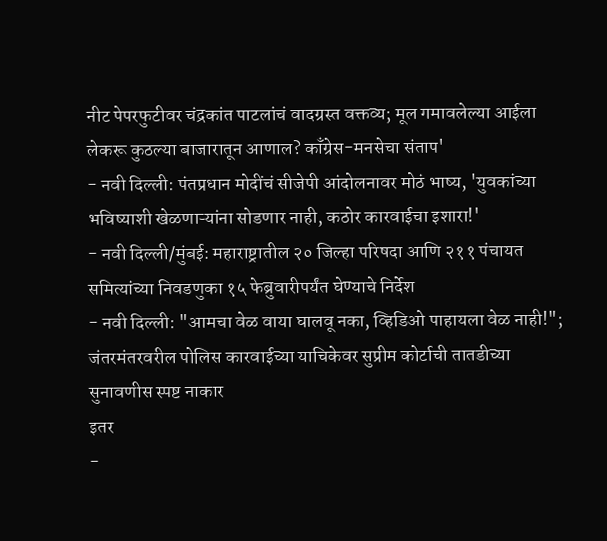नीट पेपरफुटीवर चंद्रकांत पाटलांचं वादग्रस्त वक्तव्य; मूल गमावलेल्या आईला लेकरू कुठल्या बाजारातून आणाल? काँग्रेस-मनसेचा संताप'
- नवी दिल्ली: पंतप्रधान मोदींचं सीजेपी आंदोलनावर मोठं भाष्य, 'युवकांच्या भविष्याशी खेळणाऱ्यांना सोडणार नाही, कठोर कारवाईचा इशारा!'
- नवी दिल्ली/मुंबई: महाराष्ट्रातील २० जिल्हा परिषदा आणि २११ पंचायत समित्यांच्या निवडणुका १५ फेब्रुवारीपर्यंत घेण्याचे निर्देश
- नवी दिल्ली: "आमचा वेळ वाया घालवू नका, व्हिडिओ पाहायला वेळ नाही!"; जंतरमंतरवरील पोलिस कारवाईच्या याचिकेवर सुप्रीम कोर्टाची तातडीच्या सुनावणीस स्पष्ट नाकार
इतर
-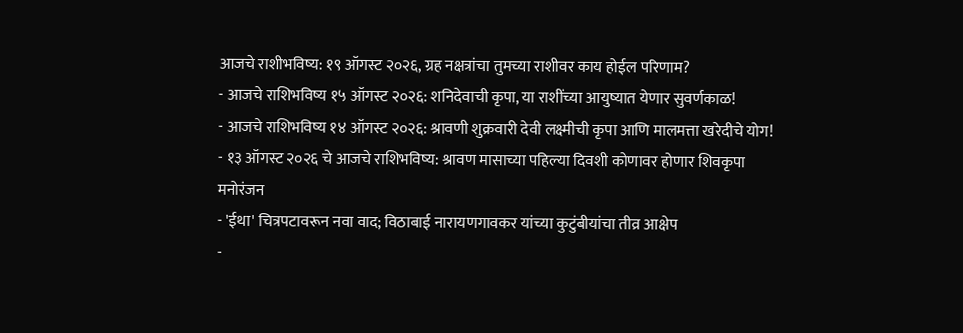आजचे राशीभविष्य: १९ ऑगस्ट २०२६, ग्रह नक्षत्रांचा तुमच्या राशीवर काय होईल परिणाम?
- आजचे राशिभविष्य १५ ऑगस्ट २०२६: शनिदेवाची कृपा, या राशींच्या आयुष्यात येणार सुवर्णकाळ!
- आजचे राशिभविष्य १४ ऑगस्ट २०२६: श्रावणी शुक्रवारी देवी लक्ष्मीची कृपा आणि मालमत्ता खरेदीचे योग!
- १३ ऑगस्ट २०२६ चे आजचे राशिभविष्य: श्रावण मासाच्या पहिल्या दिवशी कोणावर होणार शिवकृपा
मनोरंजन
- 'ईथा' चित्रपटावरून नवा वाद; विठाबाई नारायणगावकर यांच्या कुटुंबीयांचा तीव्र आक्षेप
-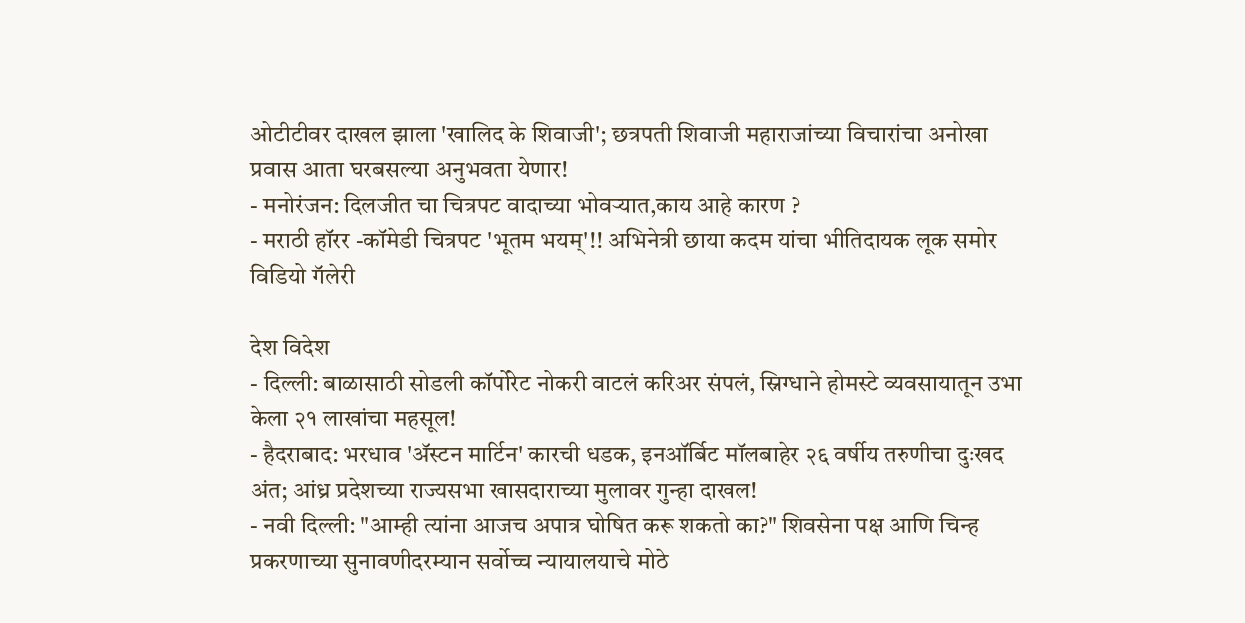ओटीटीवर दाखल झाला 'खालिद के शिवाजी'; छत्रपती शिवाजी महाराजांच्या विचारांचा अनोखा प्रवास आता घरबसल्या अनुभवता येणार!
- मनोरंजन: दिलजीत चा चित्रपट वादाच्या भोवऱ्यात,काय आहे कारण ?
- मराठी हॉरर -कॉमेडी चित्रपट 'भूतम भयम्'!! अभिनेत्री छाया कदम यांचा भीतिदायक लूक समोर
विडियो गॅलेरी

देश विदेश
- दिल्ली: बाळासाठी सोडली कॉर्पोरेट नोकरी वाटलं करिअर संपलं, स्निग्धाने होमस्टे व्यवसायातून उभा केला २१ लाखांचा महसूल!
- हैदराबाद: भरधाव 'ॲस्टन मार्टिन' कारची धडक, इनऑर्बिट मॉलबाहेर २६ वर्षीय तरुणीचा दुःखद अंत; आंध्र प्रदेशच्या राज्यसभा खासदाराच्या मुलावर गुन्हा दाखल!
- नवी दिल्ली: "आम्ही त्यांना आजच अपात्र घोषित करू शकतो का?" शिवसेना पक्ष आणि चिन्ह प्रकरणाच्या सुनावणीदरम्यान सर्वोच्च न्यायालयाचे मोठे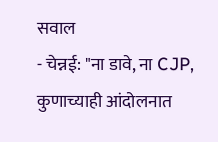सवाल
- चेन्नई: "ना डावे, ना CJP, कुणाच्याही आंदोलनात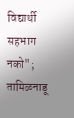विद्यार्थी सहभाग नको"; तामिळनाडू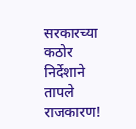सरकारच्या कठोर निर्देशाने तापले राजकारण!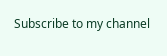Subscribe to my channel